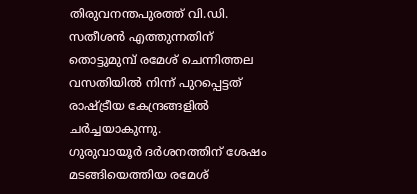തിരുവനന്തപുരത്ത് വി.ഡി. സതീശൻ എത്തുന്നതിന് തൊട്ടുമുമ്പ് രമേശ് ചെന്നിത്തല വസതിയിൽ നിന്ന് പുറപ്പെട്ടത് രാഷ്ട്രീയ കേന്ദ്രങ്ങളിൽ ചർച്ചയാകുന്നു.
ഗുരുവായൂർ ദർശനത്തിന് ശേഷം മടങ്ങിയെത്തിയ രമേശ്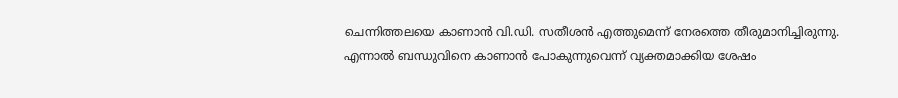ചെന്നിത്തലയെ കാണാൻ വി.ഡി. സതീശൻ എത്തുമെന്ന് നേരത്തെ തീരുമാനിച്ചിരുന്നു.
എന്നാൽ ബന്ധുവിനെ കാണാൻ പോകുന്നുവെന്ന് വ്യക്തമാക്കിയ ശേഷം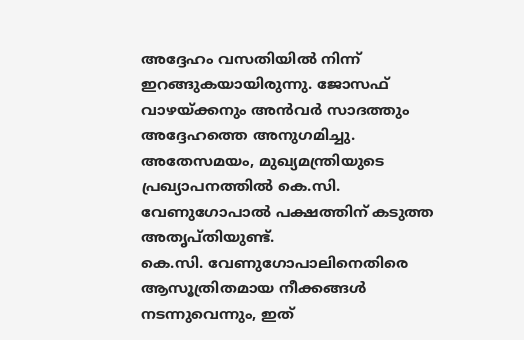അദ്ദേഹം വസതിയിൽ നിന്ന് ഇറങ്ങുകയായിരുന്നു. ജോസഫ് വാഴയ്ക്കനും അൻവർ സാദത്തും അദ്ദേഹത്തെ അനുഗമിച്ചു.
അതേസമയം, മുഖ്യമന്ത്രിയുടെ പ്രഖ്യാപനത്തിൽ കെ.സി. വേണുഗോപാൽ പക്ഷത്തിന് കടുത്ത അതൃപ്തിയുണ്ട്.
കെ.സി. വേണുഗോപാലിനെതിരെ ആസൂത്രിതമായ നീക്കങ്ങൾ നടന്നുവെന്നും, ഇത്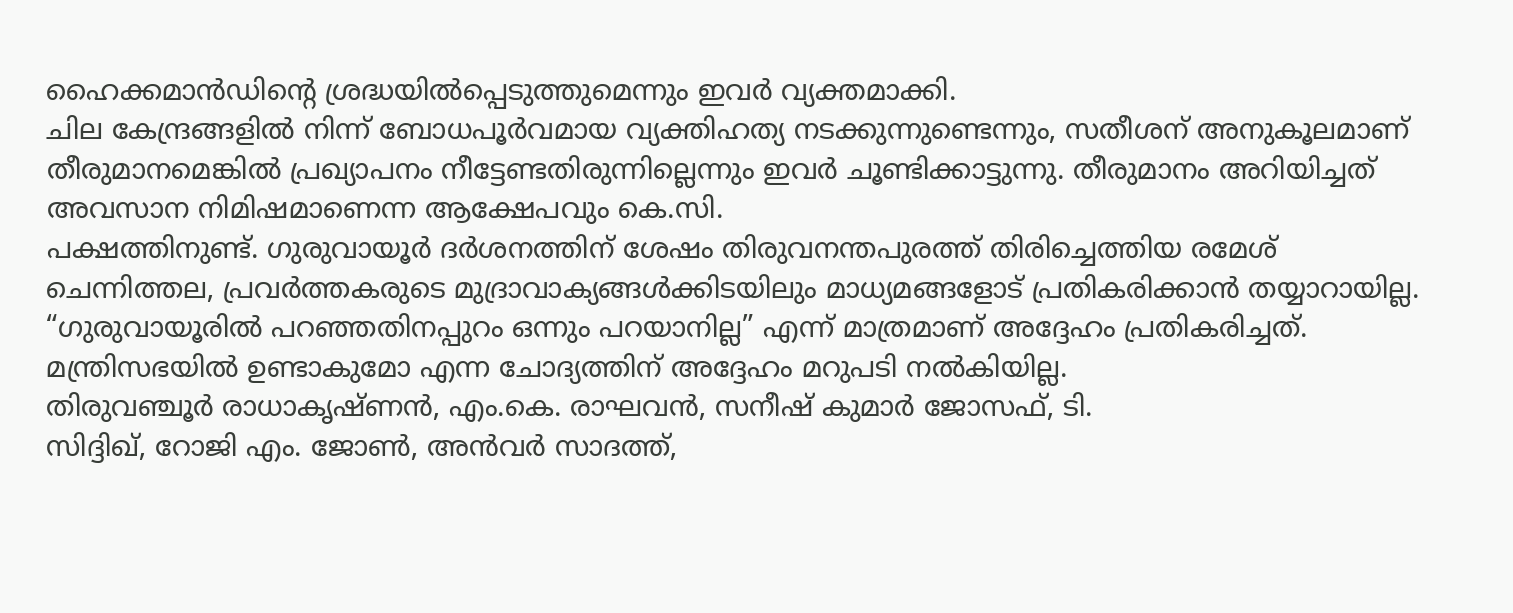ഹൈക്കമാൻഡിന്റെ ശ്രദ്ധയിൽപ്പെടുത്തുമെന്നും ഇവർ വ്യക്തമാക്കി.
ചില കേന്ദ്രങ്ങളിൽ നിന്ന് ബോധപൂർവമായ വ്യക്തിഹത്യ നടക്കുന്നുണ്ടെന്നും, സതീശന് അനുകൂലമാണ് തീരുമാനമെങ്കിൽ പ്രഖ്യാപനം നീട്ടേണ്ടതിരുന്നില്ലെന്നും ഇവർ ചൂണ്ടിക്കാട്ടുന്നു. തീരുമാനം അറിയിച്ചത് അവസാന നിമിഷമാണെന്ന ആക്ഷേപവും കെ.സി.
പക്ഷത്തിനുണ്ട്. ഗുരുവായൂർ ദർശനത്തിന് ശേഷം തിരുവനന്തപുരത്ത് തിരിച്ചെത്തിയ രമേശ് ചെന്നിത്തല, പ്രവർത്തകരുടെ മുദ്രാവാക്യങ്ങൾക്കിടയിലും മാധ്യമങ്ങളോട് പ്രതികരിക്കാൻ തയ്യാറായില്ല.
“ഗുരുവായൂരിൽ പറഞ്ഞതിനപ്പുറം ഒന്നും പറയാനില്ല” എന്ന് മാത്രമാണ് അദ്ദേഹം പ്രതികരിച്ചത്. മന്ത്രിസഭയിൽ ഉണ്ടാകുമോ എന്ന ചോദ്യത്തിന് അദ്ദേഹം മറുപടി നൽകിയില്ല.
തിരുവഞ്ചൂർ രാധാകൃഷ്ണൻ, എം.കെ. രാഘവൻ, സനീഷ് കുമാർ ജോസഫ്, ടി.
സിദ്ദിഖ്, റോജി എം. ജോൺ, അൻവർ സാദത്ത്,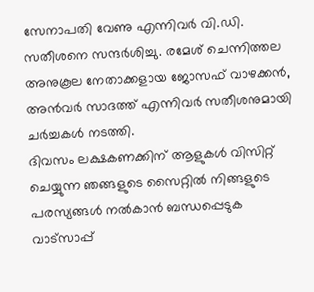സേനാപതി വേണു എന്നിവർ വി.ഡി.
സതീശനെ സന്ദർശിച്ചു. രമേശ് ചെന്നിത്തല അനുകൂല നേതാക്കളായ ജോസഫ് വാഴക്കൻ, അൻവർ സാദത്ത് എന്നിവർ സതീശനുമായി ചർച്ചകൾ നടത്തി.
ദിവസം ലക്ഷകണക്കിന് ആളുകൾ വിസിറ്റ് ചെയ്യുന്ന ഞങ്ങളുടെ സൈറ്റിൽ നിങ്ങളുടെ പരസ്യങ്ങൾ നൽകാൻ ബന്ധപ്പെടുക വാട്സാപ്പ്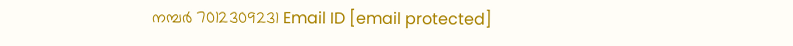നമ്പർ 7012309231 Email ID [email protected]